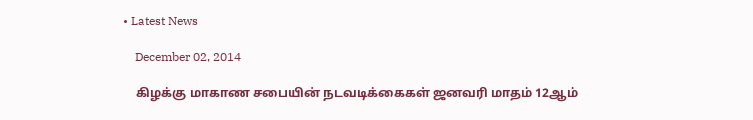• Latest News

    December 02, 2014

    கிழக்கு மாகாண சபையின் நடவடிக்கைகள் ஜனவரி மாதம் 12ஆம்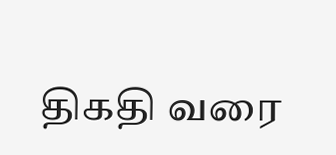திகதி வரை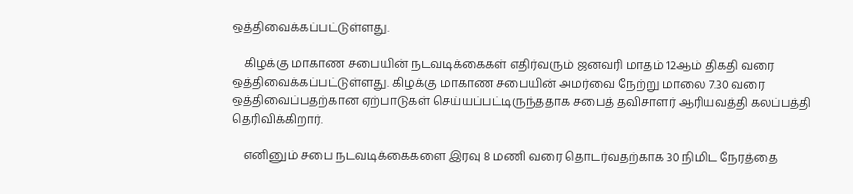ஒத்திவைக்கப்பட்டுள்ளது.

    கிழக்கு மாகாண சபையின் நடவடிக்கைகள் எதிர்வரும் ஜனவரி மாதம் 12ஆம் திகதி வரை ஒத்திவைக்கப்பட்டுள்ளது. கிழக்கு மாகாண சபையின் அமர்வை நேற்று மாலை 7.30 வரை ஒத்திவைப்பதற்கான ஏற்பாடுகள் செய்யப்பட்டிருந்ததாக சபைத் தவிசாளர் ஆரியவத்தி கலப்பத்தி தெரிவிக்கிறார்.

    எனினும் சபை நடவடிக்கைகளை இரவு 8 மணி வரை தொடர்வதற்காக 30 நிமிட நேரத்தை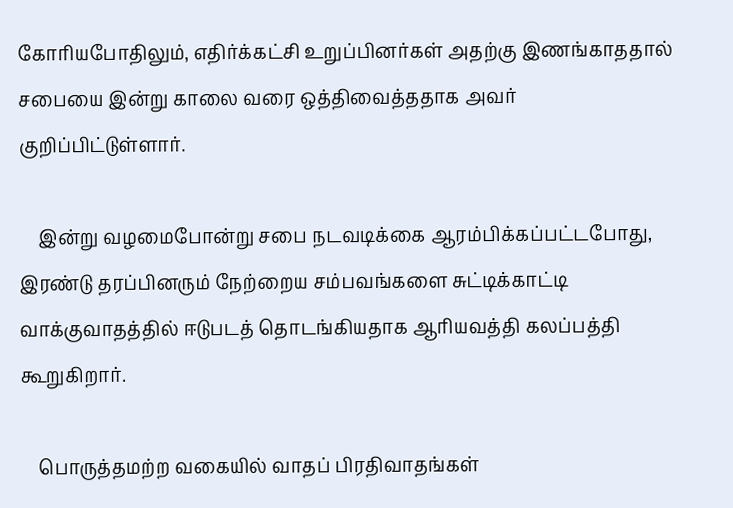கோரியபோதிலும், எதிர்க்கட்சி உறுப்பினர்கள் அதற்கு இணங்காததால் சபையை இன்று காலை வரை ஒத்திவைத்ததாக அவர் குறிப்பிட்டுள்ளார்.

    இன்று வழமைபோன்று சபை நடவடிக்கை ஆரம்பிக்கப்பட்டபோது, இரண்டு தரப்பினரும் நேற்றைய சம்பவங்களை சுட்டிக்காட்டி வாக்குவாதத்தில் ஈடுபடத் தொடங்கியதாக ஆரியவத்தி கலப்பத்தி கூறுகிறார்.

    பொருத்தமற்ற வகையில் வாதப் பிரதிவாதங்கள்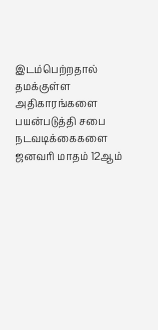இடம்பெற்றதால் தமக்குள்ள அதிகாரங்களை பயன்படுத்தி சபை நடவடிக்கைகளை ஜனவரி மாதம் 12ஆம்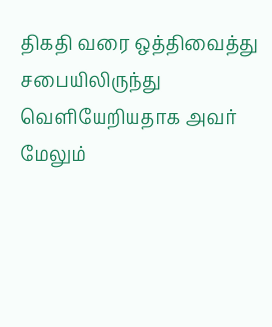திகதி வரை ஒத்திவைத்து சபையிலிருந்து வெளியேறியதாக அவர் மேலும்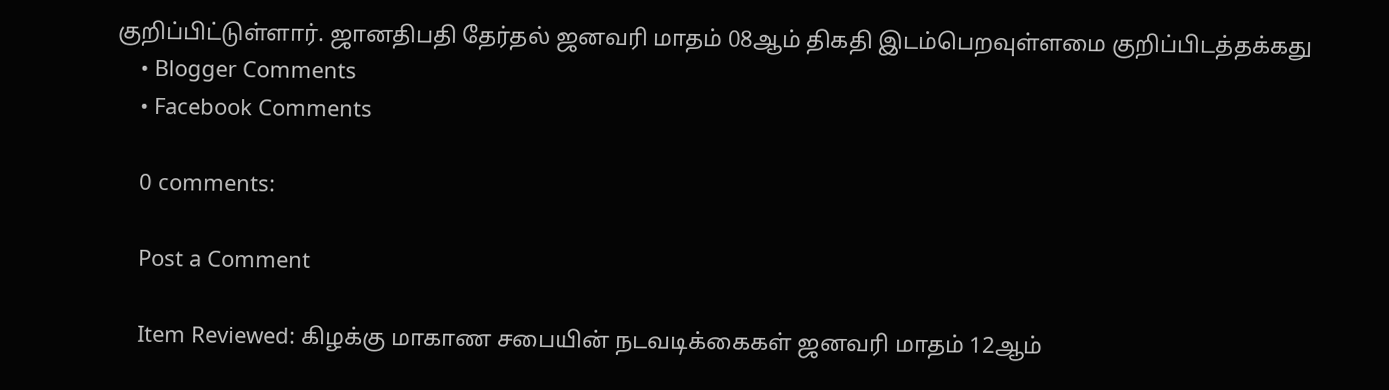குறிப்பிட்டுள்ளார். ஜானதிபதி தேர்தல் ஜனவரி மாதம் 08ஆம் திகதி இடம்பெறவுள்ளமை குறிப்பிடத்தக்கது
    • Blogger Comments
    • Facebook Comments

    0 comments:

    Post a Comment

    Item Reviewed: கிழக்கு மாகாண சபையின் நடவடிக்கைகள் ஜனவரி மாதம் 12ஆம்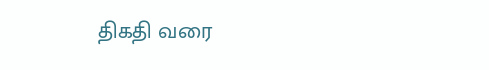திகதி வரை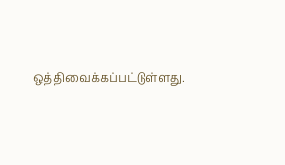ஒத்திவைக்கப்பட்டுள்ளது.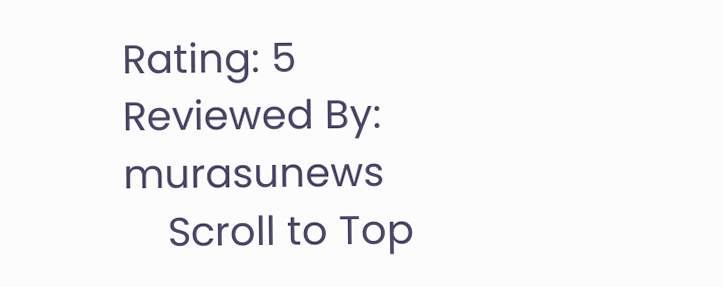Rating: 5 Reviewed By: murasunews
    Scroll to Top